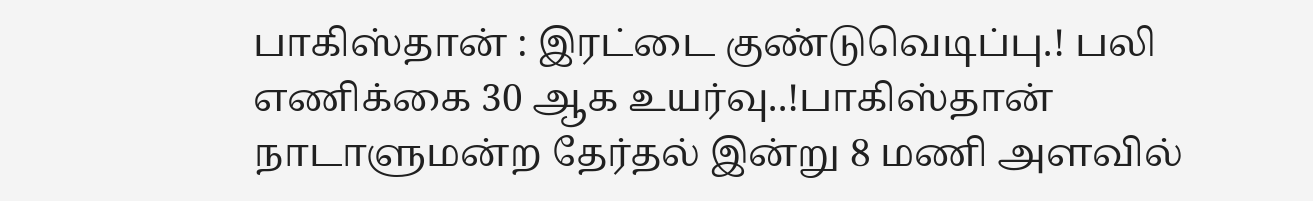பாகிஸ்தான் : இரட்டை குண்டுவெடிப்பு.! பலி எணிக்கை 30 ஆக உயர்வு..!பாகிஸ்தான் நாடாளுமன்ற தேர்தல் இன்று 8 மணி அளவில்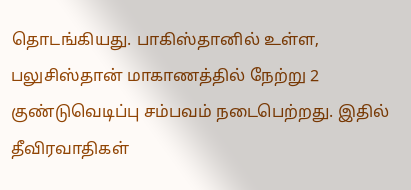தொடங்கியது. பாகிஸ்தானில் உள்ள, பலுசிஸ்தான் மாகாணத்தில் நேற்று 2 குண்டுவெடிப்பு சம்பவம் நடைபெற்றது. இதில்
தீவிரவாதிகள்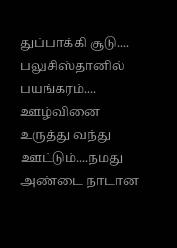துப்பாக்கி சூடு.... பலுசிஸ்தானில் பயங்கரம்.... ஊழ்வினை உருத்து வந்து ஊட்டும்....நமது அண்டை நாடான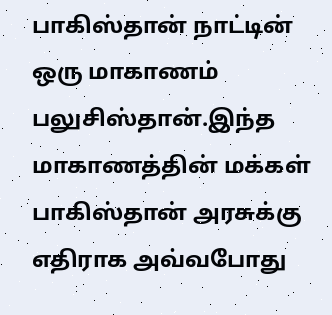பாகிஸ்தான் நாட்டின் ஒரு மாகாணம் பலுசிஸ்தான்.இந்த மாகாணத்தின் மக்கள் பாகிஸ்தான் அரசுக்கு எதிராக அவ்வபோது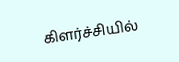கிளர்ச்சியில்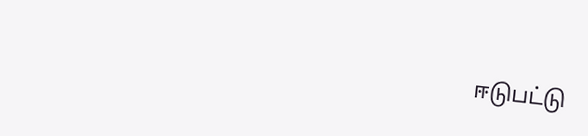ஈடுபட்டு